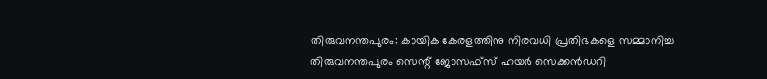തിരുവനന്തപുരം: കായിക കേരളത്തിനു നിരവധി പ്രതിഭകളെ സമ്മാനിച്ച തിരുവനന്തപുരം സെന്റ് ജോസഫ്സ് ഹയർ സെക്കൻഡറി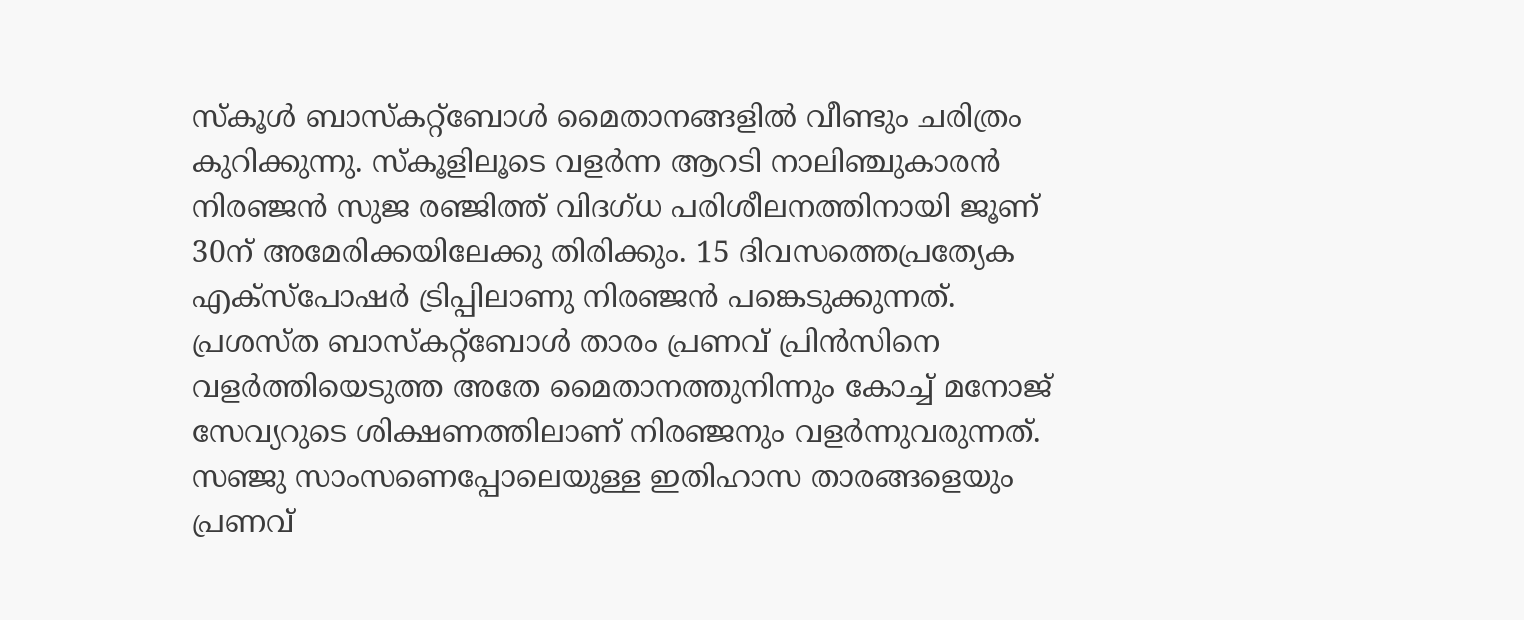സ്കൂൾ ബാസ്കറ്റ്ബോൾ മൈതാനങ്ങളിൽ വീണ്ടും ചരിത്രം കുറിക്കുന്നു. സ്കൂളിലൂടെ വളർന്ന ആറടി നാലിഞ്ചുകാരൻ നിരഞ്ജൻ സുജ രഞ്ജിത്ത് വിദഗ്ധ പരിശീലനത്തിനായി ജൂണ് 30ന് അമേരിക്കയിലേക്കു തിരിക്കും. 15 ദിവസത്തെപ്രത്യേക എക്സ്പോഷർ ട്രിപ്പിലാണു നിരഞ്ജൻ പങ്കെടുക്കുന്നത്. പ്രശസ്ത ബാസ്കറ്റ്ബോൾ താരം പ്രണവ് പ്രിൻസിനെ വളർത്തിയെടുത്ത അതേ മൈതാനത്തുനിന്നും കോച്ച് മനോജ് സേവ്യറുടെ ശിക്ഷണത്തിലാണ് നിരഞ്ജനും വളർന്നുവരുന്നത്. സഞ്ജു സാംസണെപ്പോലെയുള്ള ഇതിഹാസ താരങ്ങളെയും പ്രണവ്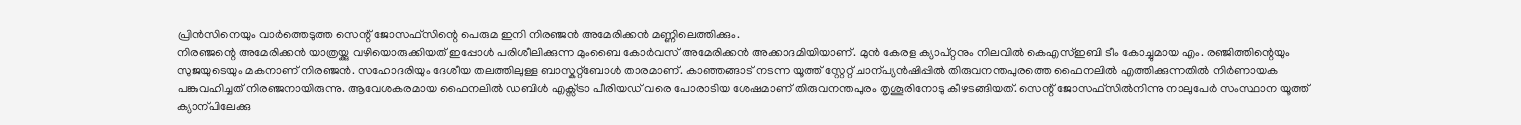പ്രിൻസിനെയും വാർത്തെടുത്ത സെന്റ് ജോസഫ്സിന്റെ പെരുമ ഇനി നിരഞ്ജൻ അമേരിക്കൻ മണ്ണിലെത്തിക്കും.
നിരഞ്ജന്റെ അമേരിക്കൻ യാത്രയ്ക്കു വഴിയൊരുക്കിയത് ഇപ്പോൾ പരിശീലിക്കുന്ന മുംബൈ കോർവസ് അമേരിക്കൻ അക്കാദമിയിയാണ്. മുൻ കേരള ക്യാപ്റ്റനും നിലവിൽ കെഎസ്ഇബി ടീം കോച്ചുമായ എം. രഞ്ജിത്തിന്റെയും സുജയുടെയും മകനാണ് നിരഞ്ജൻ. സഹോദരിയും ദേശീയ തലത്തിലുള്ള ബാസ്കറ്റ്ബോൾ താരമാണ്. കാഞ്ഞങ്ങാട് നടന്ന യൂത്ത് സ്റ്റേറ്റ് ചാന്പ്യൻഷിപ്പിൽ തിരുവനന്തപുരത്തെ ഫൈനലിൽ എത്തിക്കുന്നതിൽ നിർണായക പങ്കുവഹിച്ചത് നിരഞ്ജനായിരുന്നു. ആവേശകരമായ ഫൈനലിൽ ഡബിൾ എക്സ്ട്രാ പീരിയഡ് വരെ പോരാടിയ ശേഷമാണ് തിരുവനന്തപുരം തൃശൂരിനോടു കീഴടങ്ങിയത്. സെന്റ് ജോസഫ്സിൽനിന്നു നാലുപേർ സംസ്ഥാന യൂത്ത് ക്യാന്പിലേക്കു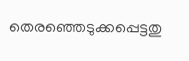തെരഞ്ഞെടുക്കപ്പെട്ടതു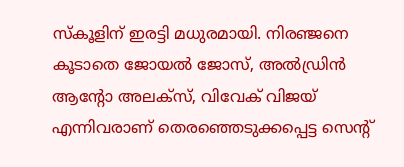സ്കൂളിന് ഇരട്ടി മധുരമായി. നിരഞ്ജനെ കൂടാതെ ജോയൽ ജോസ്, അൽഡ്രിൻ ആന്റോ അലക്സ്, വിവേക് വിജയ് എന്നിവരാണ് തെരഞ്ഞെടുക്കപ്പെട്ട സെന്റ്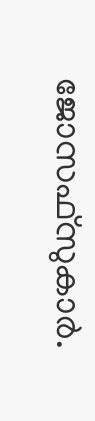ജോസഫ്സുകാർ.